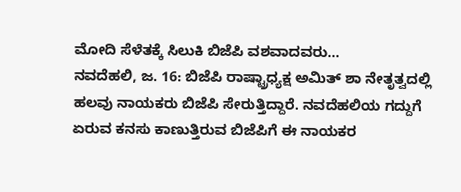ಮೋದಿ ಸೆಳೆತಕ್ಕೆ ಸಿಲುಕಿ ಬಿಜೆಪಿ ವಶವಾದವರು...
ನವದೆಹಲಿ, ಜ. 16: ಬಿಜೆಪಿ ರಾಷ್ಟ್ರಾಧ್ಯಕ್ಷ ಅಮಿತ್ ಶಾ ನೇತೃತ್ವದಲ್ಲಿ ಹಲವು ನಾಯಕರು ಬಿಜೆಪಿ ಸೇರುತ್ತಿದ್ದಾರೆ. ನವದೆಹಲಿಯ ಗದ್ದುಗೆ ಏರುವ ಕನಸು ಕಾಣುತ್ತಿರುವ ಬಿಜೆಪಿಗೆ ಈ ನಾಯಕರ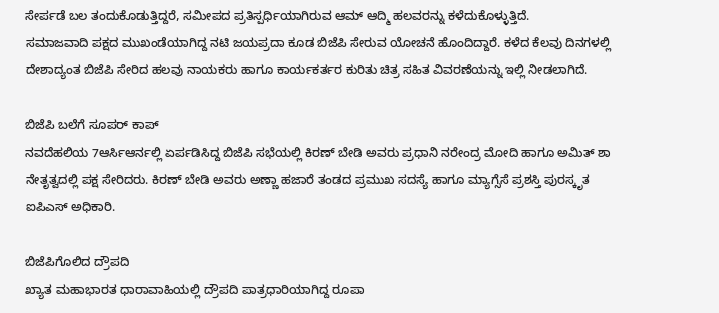ಸೇರ್ಪಡೆ ಬಲ ತಂದುಕೊಡುತ್ತಿದ್ದರೆ, ಸಮೀಪದ ಪ್ರತಿಸ್ಪರ್ಧಿಯಾಗಿರುವ ಆಮ್ ಆದ್ಮಿ ಹಲವರನ್ನು ಕಳೆದುಕೊಳ್ಳುತ್ತಿದೆ.
ಸಮಾಜವಾದಿ ಪಕ್ಷದ ಮುಖಂಡೆಯಾಗಿದ್ದ ನಟಿ ಜಯಪ್ರದಾ ಕೂಡ ಬಿಜೆಪಿ ಸೇರುವ ಯೋಚನೆ ಹೊಂದಿದ್ದಾರೆ. ಕಳೆದ ಕೆಲವು ದಿನಗಳಲ್ಲಿ ದೇಶಾದ್ಯಂತ ಬಿಜೆಪಿ ಸೇರಿದ ಹಲವು ನಾಯಕರು ಹಾಗೂ ಕಾರ್ಯಕರ್ತರ ಕುರಿತು ಚಿತ್ರ ಸಹಿತ ವಿವರಣೆಯನ್ನು ಇಲ್ಲಿ ನೀಡಲಾಗಿದೆ.

ಬಿಜೆಪಿ ಬಲೆಗೆ ಸೂಪರ್ ಕಾಪ್
ನವದೆಹಲಿಯ 7ಆರ್ಸಿಆರ್ನಲ್ಲಿ ಏರ್ಪಡಿಸಿದ್ದ ಬಿಜೆಪಿ ಸಭೆಯಲ್ಲಿ ಕಿರಣ್ ಬೇಡಿ ಅವರು ಪ್ರಧಾನಿ ನರೇಂದ್ರ ಮೋದಿ ಹಾಗೂ ಅಮಿತ್ ಶಾ ನೇತೃತ್ವದಲ್ಲಿ ಪಕ್ಷ ಸೇರಿದರು. ಕಿರಣ್ ಬೇಡಿ ಅವರು ಅಣ್ಣಾ ಹಜಾರೆ ತಂಡದ ಪ್ರಮುಖ ಸದಸ್ಯೆ ಹಾಗೂ ಮ್ಯಾಗ್ಸೆಸೆ ಪ್ರಶಸ್ತಿ ಪುರಸ್ಕೃತ ಐಪಿಎಸ್ ಅಧಿಕಾರಿ.

ಬಿಜೆಪಿಗೊಲಿದ ದ್ರೌಪದಿ
ಖ್ಯಾತ ಮಹಾಭಾರತ ಧಾರಾವಾಹಿಯಲ್ಲಿ ದ್ರೌಪದಿ ಪಾತ್ರಧಾರಿಯಾಗಿದ್ದ ರೂಪಾ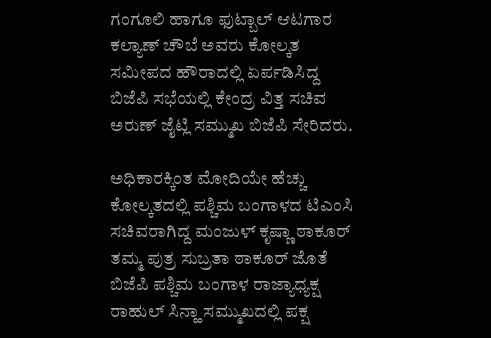ಗಂಗೂಲಿ ಹಾಗೂ ಫುಟ್ಬಾಲ್ ಆಟಗಾರ ಕಲ್ಯಾಣ್ ಚೌಬೆ ಅವರು ಕೋಲ್ಕತ ಸಮೀಪದ ಹೌರಾದಲ್ಲಿ ಏರ್ಪಡಿಸಿದ್ದ ಬಿಜೆಪಿ ಸಭೆಯಲ್ಲಿ ಕೇಂದ್ರ ವಿತ್ತ ಸಚಿವ ಅರುಣ್ ಜೈಟ್ಲಿ ಸಮ್ಮುಖ ಬಿಜೆಪಿ ಸೇರಿದರು.

ಅಧಿಕಾರಕ್ಕಿಂತ ಮೋದಿಯೇ ಹೆಚ್ಚು
ಕೋಲ್ಕತದಲ್ಲಿ ಪಶ್ಚಿಮ ಬಂಗಾಳದ ಟಿಎಂಸಿ ಸಚಿವರಾಗಿದ್ದ ಮಂಜುಳ್ ಕೃಷ್ಣಾ ಠಾಕೂರ್ ತಮ್ಮ ಪುತ್ರ ಸುಬ್ರತಾ ಠಾಕೂರ್ ಜೊತೆ ಬಿಜೆಪಿ ಪಶ್ಚಿಮ ಬಂಗಾಳ ರಾಜ್ಯಾಧ್ಯಕ್ಷ ರಾಹುಲ್ ಸಿನ್ಹಾ ಸಮ್ಮುಖದಲ್ಲಿ ಪಕ್ಷ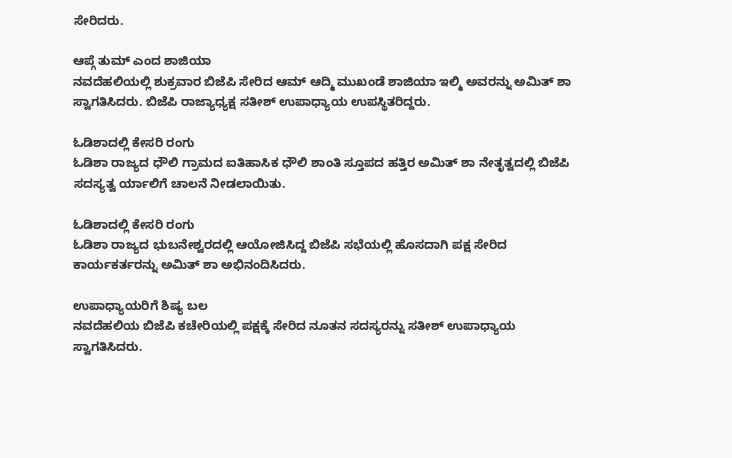ಸೇರಿದರು.

ಆಪ್ಗೆ ತುಮ್ ಎಂದ ಶಾಜಿಯಾ
ನವದೆಹಲಿಯಲ್ಲಿ ಶುಕ್ರವಾರ ಬಿಜೆಪಿ ಸೇರಿದ ಆಮ್ ಆದ್ಮಿ ಮುಖಂಡೆ ಶಾಜಿಯಾ ಇಲ್ಮಿ ಅವರನ್ನು ಅಮಿತ್ ಶಾ ಸ್ವಾಗತಿಸಿದರು. ಬಿಜೆಪಿ ರಾಜ್ಯಾಧ್ಯಕ್ಷ ಸತೀಶ್ ಉಪಾಧ್ಯಾಯ ಉಪಸ್ಥಿತರಿದ್ದರು.

ಓಡಿಶಾದಲ್ಲಿ ಕೇಸರಿ ರಂಗು
ಓಡಿಶಾ ರಾಜ್ಯದ ಧೌಲಿ ಗ್ರಾಮದ ಐತಿಹಾಸಿಕ ಧೌಲಿ ಶಾಂತಿ ಸ್ತೂಪದ ಹತ್ತಿರ ಅಮಿತ್ ಶಾ ನೇತೃತ್ವದಲ್ಲಿ ಬಿಜೆಪಿ ಸದಸ್ಯತ್ವ ರ್ಯಾಲಿಗೆ ಚಾಲನೆ ನೀಡಲಾಯಿತು.

ಓಡಿಶಾದಲ್ಲಿ ಕೇಸರಿ ರಂಗು
ಓಡಿಶಾ ರಾಜ್ಯದ ಭುಬನೇಶ್ವರದಲ್ಲಿ ಆಯೋಜಿಸಿದ್ದ ಬಿಜೆಪಿ ಸಭೆಯಲ್ಲಿ ಹೊಸದಾಗಿ ಪಕ್ಷ ಸೇರಿದ ಕಾರ್ಯಕರ್ತರನ್ನು ಅಮಿತ್ ಶಾ ಅಭಿನಂದಿಸಿದರು.

ಉಪಾಧ್ಯಾಯರಿಗೆ ಶಿಷ್ಯ ಬಲ
ನವದೆಹಲಿಯ ಬಿಜೆಪಿ ಕಚೇರಿಯಲ್ಲಿ ಪಕ್ಷಕ್ಕೆ ಸೇರಿದ ನೂತನ ಸದಸ್ಯರನ್ನು ಸತೀಶ್ ಉಪಾಧ್ಯಾಯ ಸ್ವಾಗತಿಸಿದರು.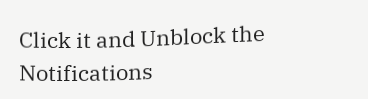Click it and Unblock the Notifications